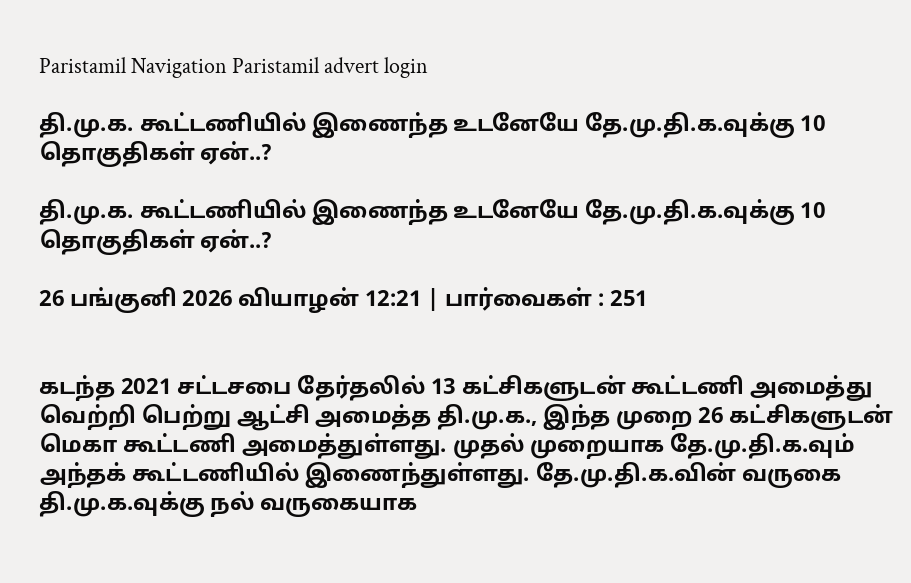Paristamil Navigation Paristamil advert login

தி.மு.க. கூட்டணியில் இணைந்த உடனேயே தே.மு.தி.க.வுக்கு 10 தொகுதிகள் ஏன்..?

தி.மு.க. கூட்டணியில் இணைந்த உடனேயே தே.மு.தி.க.வுக்கு 10 தொகுதிகள் ஏன்..?

26 பங்குனி 2026 வியாழன் 12:21 | பார்வைகள் : 251


கடந்த 2021 சட்டசபை தேர்தலில் 13 கட்சிகளுடன் கூட்டணி அமைத்து வெற்றி பெற்று ஆட்சி அமைத்த தி.மு.க., இந்த முறை 26 கட்சிகளுடன் மெகா கூட்டணி அமைத்துள்ளது. முதல் முறையாக தே.மு.தி.க.வும் அந்தக் கூட்டணியில் இணைந்துள்ளது. தே.மு.தி.க.வின் வருகை தி.மு.க.வுக்கு நல் வருகையாக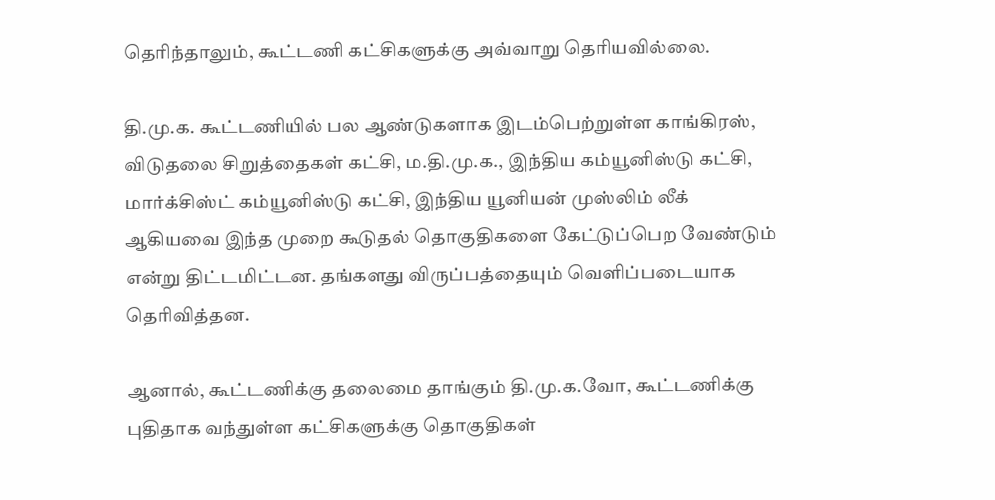தெரிந்தாலும், கூட்டணி கட்சிகளுக்கு அவ்வாறு தெரியவில்லை.

தி.மு.க. கூட்டணியில் பல ஆண்டுகளாக இடம்பெற்றுள்ள காங்கிரஸ், விடுதலை சிறுத்தைகள் கட்சி, ம.தி.மு.க., இந்திய கம்யூனிஸ்டு கட்சி, மார்க்சிஸ்ட் கம்யூனிஸ்டு கட்சி, இந்திய யூனியன் முஸ்லிம் லீக் ஆகியவை இந்த முறை கூடுதல் தொகுதிகளை கேட்டுப்பெற வேண்டும் என்று திட்டமிட்டன. தங்களது விருப்பத்தையும் வெளிப்படையாக தெரிவித்தன.

ஆனால், கூட்டணிக்கு தலைமை தாங்கும் தி.மு.க.வோ, கூட்டணிக்கு புதிதாக வந்துள்ள கட்சிகளுக்கு தொகுதிகள்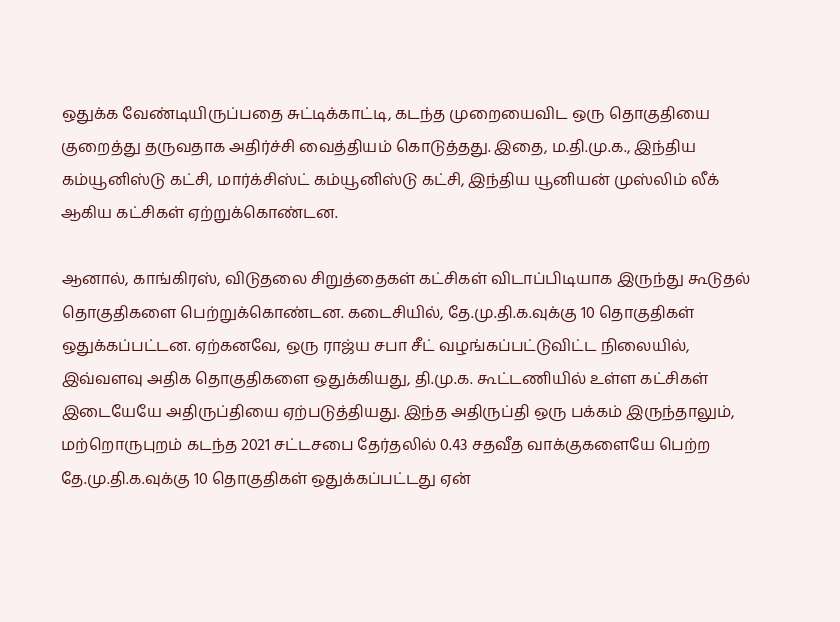ஒதுக்க வேண்டியிருப்பதை சுட்டிக்காட்டி, கடந்த முறையைவிட ஒரு தொகுதியை குறைத்து தருவதாக அதிர்ச்சி வைத்தியம் கொடுத்தது. இதை, ம.தி.மு.க., இந்திய கம்யூனிஸ்டு கட்சி, மார்க்சிஸ்ட் கம்யூனிஸ்டு கட்சி, இந்திய யூனியன் முஸ்லிம் லீக் ஆகிய கட்சிகள் ஏற்றுக்கொண்டன.

ஆனால், காங்கிரஸ், விடுதலை சிறுத்தைகள் கட்சிகள் விடாப்பிடியாக இருந்து கூடுதல் தொகுதிகளை பெற்றுக்கொண்டன. கடைசியில், தே.மு.தி.க.வுக்கு 10 தொகுதிகள் ஒதுக்கப்பட்டன. ஏற்கனவே, ஒரு ராஜ்ய சபா சீட் வழங்கப்பட்டுவிட்ட நிலையில், இவ்வளவு அதிக தொகுதிகளை ஒதுக்கியது, தி.மு.க. கூட்டணியில் உள்ள கட்சிகள் இடையேயே அதிருப்தியை ஏற்படுத்தியது. இந்த அதிருப்தி ஒரு பக்கம் இருந்தாலும், மற்றொருபுறம் கடந்த 2021 சட்டசபை தேர்தலில் 0.43 சதவீத வாக்குகளையே பெற்ற தே.மு.தி.க.வுக்கு 10 தொகுதிகள் ஒதுக்கப்பட்டது ஏன்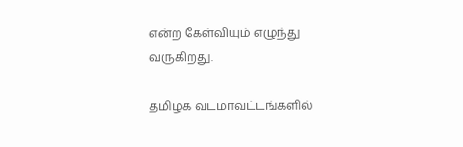என்ற கேள்வியும் எழுந்து வருகிறது.

தமிழக வடமாவட்டங்களில்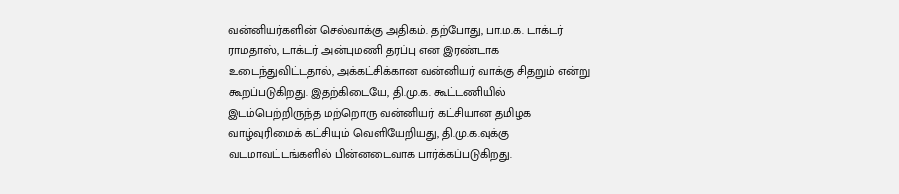வன்னியர்களின் செல்வாக்கு அதிகம். தற்போது, பா.ம.க. டாக்டர் ராமதாஸ், டாக்டர் அன்புமணி தரப்பு என இரண்டாக உடைந்துவிட்டதால், அக்கட்சிக்கான வன்னியர் வாக்கு சிதறும் என்று கூறப்படுகிறது. இதற்கிடையே, தி.மு.க. கூட்டணியில் இடம்பெற்றிருந்த மற்றொரு வன்னியர் கட்சியான தமிழக வாழ்வுரிமைக் கட்சியும் வெளியேறியது, தி.மு.க.வுக்கு வடமாவட்டங்களில் பின்னடைவாக பார்க்கப்படுகிறது.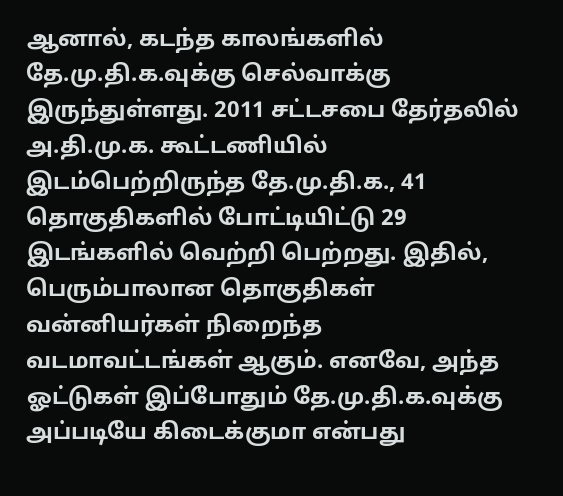ஆனால், கடந்த காலங்களில் தே.மு.தி.க.வுக்கு செல்வாக்கு இருந்துள்ளது. 2011 சட்டசபை தேர்தலில் அ.தி.மு.க. கூட்டணியில் இடம்பெற்றிருந்த தே.மு.தி.க., 41 தொகுதிகளில் போட்டியிட்டு 29 இடங்களில் வெற்றி பெற்றது. இதில், பெரும்பாலான தொகுதிகள் வன்னியர்கள் நிறைந்த வடமாவட்டங்கள் ஆகும். எனவே, அந்த ஓட்டுகள் இப்போதும் தே.மு.தி.க.வுக்கு அப்படியே கிடைக்குமா என்பது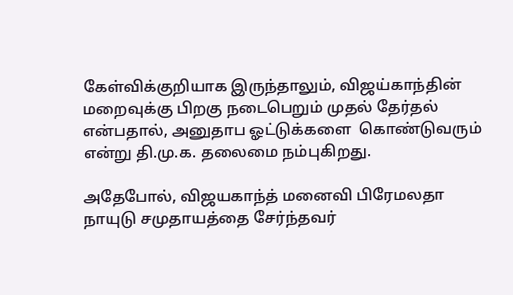கேள்விக்குறியாக இருந்தாலும், விஜய்காந்தின் மறைவுக்கு பிறகு நடைபெறும் முதல் தேர்தல் என்பதால், அனுதாப ஓட்டுக்களை  கொண்டுவரும் என்று தி.மு.க. தலைமை நம்புகிறது.

அதேபோல், விஜயகாந்த் மனைவி பிரேமலதா நாயுடு சமுதாயத்தை சேர்ந்தவர்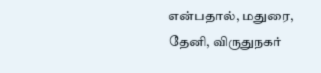என்பதால், மதுரை, தேனி, விருதுநகர்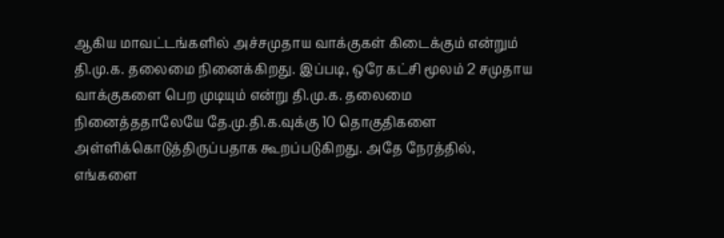ஆகிய மாவட்டங்களில் அச்சமுதாய வாக்குகள் கிடைக்கும் என்றும் தி.மு.க. தலைமை நினைக்கிறது. இப்படி, ஒரே கட்சி மூலம் 2 சமுதாய வாக்குகளை பெற முடியும் என்று தி.மு.க. தலைமை நினைத்ததாலேயே தே.மு.தி.க.வுக்கு 10 தொகுதிகளை அள்ளிக்கொடுத்திருப்பதாக கூறப்படுகிறது. அதே நேரத்தில், எங்களை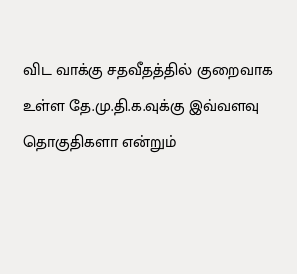விட வாக்கு சதவீதத்தில் குறைவாக உள்ள தே.மு.தி.க.வுக்கு இவ்வளவு தொகுதிகளா என்றும்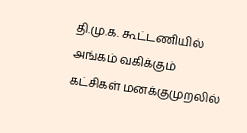தி.மு.க. கூட்டணியில் அங்கம் வகிக்கும் கட்சிகள் மனக்குமுறலில்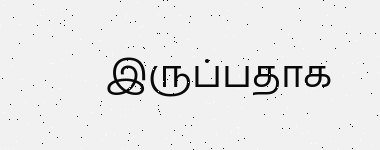இருப்பதாக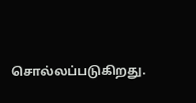சொல்லப்படுகிறது.